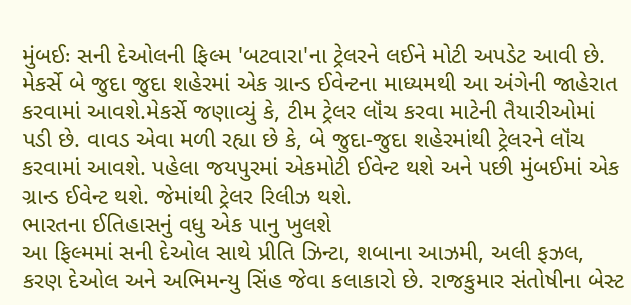મુંબઈઃ સની દેઓલની ફિલ્મ 'બટવારા'ના ટ્રેલરને લઈને મોટી અપડેટ આવી છે. મેકર્સે બે જુદા જુદા શહેરમાં એક ગ્રાન્ડ ઈવેન્ટના માધ્યમથી આ અંગેની જાહેરાત કરવામાં આવશે.મેકર્સે જણાવ્યું કે, ટીમ ટ્રેલર લૉંચ કરવા માટેની તૈયારીઓમાં પડી છે. વાવડ એવા મળી રહ્યા છે કે, બે જુદા-જુદા શહેરમાંથી ટ્રેલરને લૉંચ કરવામાં આવશે. પહેલા જયપુરમાં એકમોટી ઈવેન્ટ થશે અને પછી મુંબઈમાં એક ગ્રાન્ડ ઈવેન્ટ થશે. જેમાંથી ટ્રેલર રિલીઝ થશે.
ભારતના ઈતિહાસનું વધુ એક પાનુ ખુલશે
આ ફિલ્મમાં સની દેઓલ સાથે પ્રીતિ ઝિન્ટા, શબાના આઝમી, અલી ફઝલ, કરણ દેઓલ અને અભિમન્યુ સિંહ જેવા કલાકારો છે. રાજકુમાર સંતોષીના બેસ્ટ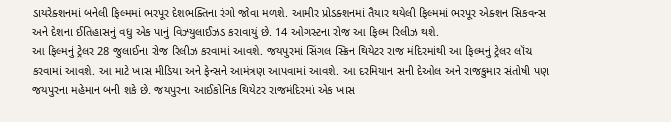ડાયરેક્શનમાં બનેલી ફિલ્મમાં ભરપૂર દેશભક્તિના રંગો જોવા મળશે. આમીર પ્રોડક્શનમાં તૈયાર થયેલી ફિલ્મમાં ભરપૂર એક્શન સિકવન્સ અને દેશના ઈતિહાસનું વધુ એક પાનું વિઝ્યુલાઈઝડ કરાવાયું છે. 14 ઓગસ્ટના રોજ આ ફિલ્મ રિલીઝ થશે.
આ ફિલ્મનું ટ્રેલર 28 જુલાઈના રોજ રિલીઝ કરવામાં આવશે. જયપુરમાં સિંગલ સ્ક્રિન થિયેટર રાજ મંદિરમાંથી આ ફિલ્મનું ટ્રેલર લૉંચ કરવામાં આવશે. આ માટે ખાસ મીડિયા અને ફેન્સને આમંત્રણ આપવામાં આવશે. આ દરમિયાન સની દેઓલ અને રાજકુમાર સંતોષી પણ જયપુરના મહેમાન બની શકે છે. જયપુરના આઈકોનિક થિયેટર રાજમંદિરમાં એક ખાસ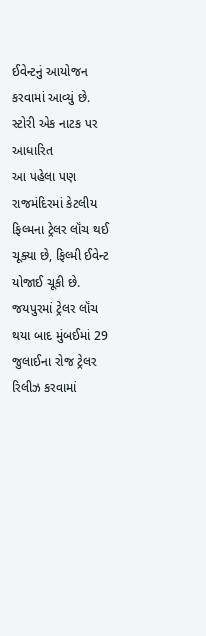ઈવેન્ટનું આયોજન કરવામાં આવ્યું છે.
સ્ટોરી એક નાટક પર આધારિત
આ પહેલા પણ રાજમંદિરમાં કેટલીય ફિલ્મના ટ્રેલર લૉંચ થઈ ચૂક્યા છે, ફિલ્મી ઈવેન્ટ યોજાઈ ચૂકી છે. જયપુરમાં ટ્રેલર લૉંચ થયા બાદ મુંબઈમાં 29 જુલાઈના રોજ ટ્રેલર રિલીઝ કરવામાં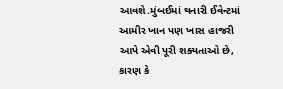આવશે.મુંબઈમાં થનારી ઈવેન્ટમાં આમીર ખાન પણ ખાસ હાજરી આપે એવી પૂરી શક્યતાઓ છે, કારણ કે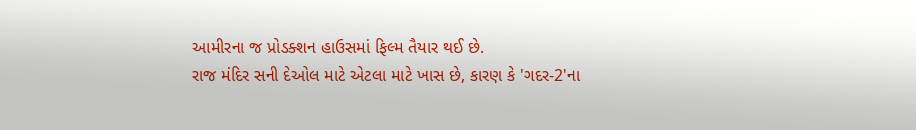આમીરના જ પ્રોડક્શન હાઉસમાં ફિલ્મ તૈયાર થઈ છે.
રાજ મંદિર સની દેઓલ માટે એટલા માટે ખાસ છે, કારણ કે 'ગદર-2'ના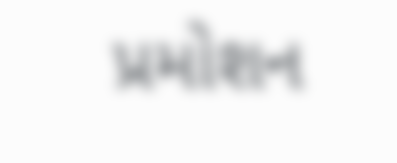પ્રમોશન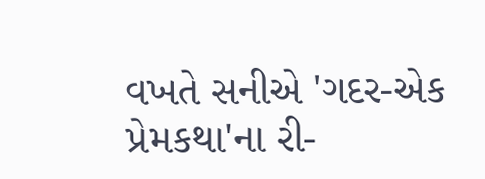વખતે સનીએ 'ગદર-એક પ્રેમકથા'ના રી-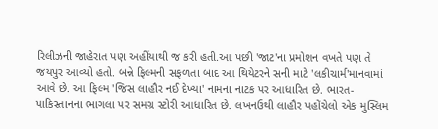રિલીઝની જાહેરાત પણ અહીંયાથી જ કરી હતી.આ પછી 'જાટ'ના પ્રમોશન વખતે પણ તે જયપુર આવ્યો હતો. બન્ને ફિલ્મની સફળતા બાદ આ થિયેટરને સની માટે 'લકીચાર્મ'માનવામાં આવે છે. આ ફિલ્મ 'જિસ લાહૌર નઈ દેખ્યા' નામના નાટક પર આધારિત છે. ભારત-પાકિસ્તાનના ભાગલા પર સમગ્ર સ્ટોરી આધારિત છે. લખનઉથી લાહૌર પહોંચેલો એક મુસ્લિમ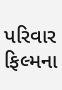પરિવાર ફિલ્મના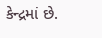કેન્દ્રમાં છે.